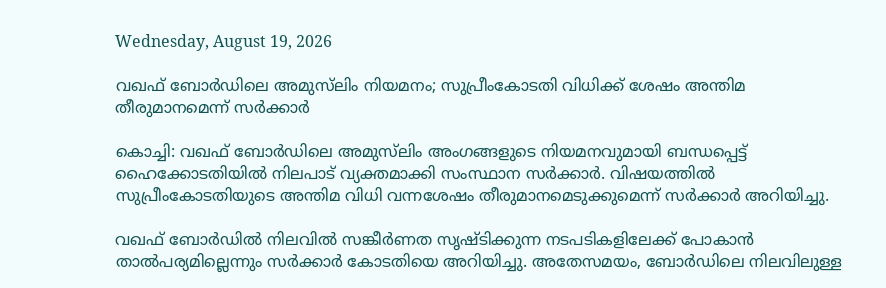Wednesday, August 19, 2026

വഖഫ് ബോർഡിലെ അമുസ്‌ലിം നിയമനം; സുപ്രീംകോടതി വിധിക്ക് ശേഷം അന്തിമ തീരുമാനമെന്ന് സർക്കാർ

കൊച്ചി: വഖഫ് ബോർഡിലെ അമുസ്‌ലിം അംഗങ്ങളുടെ നിയമനവുമായി ബന്ധപ്പെട്ട് ഹൈക്കോടതിയിൽ നിലപാട് വ്യക്തമാക്കി സംസ്ഥാന സർക്കാർ. വിഷയത്തിൽ സുപ്രീംകോടതിയുടെ അന്തിമ വിധി വന്നശേഷം തീരുമാനമെടുക്കുമെന്ന് സർക്കാർ അറിയിച്ചു.

വഖഫ് ബോർഡിൽ നിലവിൽ സങ്കീർണത സൃഷ്ടിക്കുന്ന നടപടികളിലേക്ക് പോകാൻ താൽപര്യമില്ലെന്നും സർക്കാർ കോടതിയെ അറിയിച്ചു. അതേസമയം, ബോർഡിലെ നിലവിലുള്ള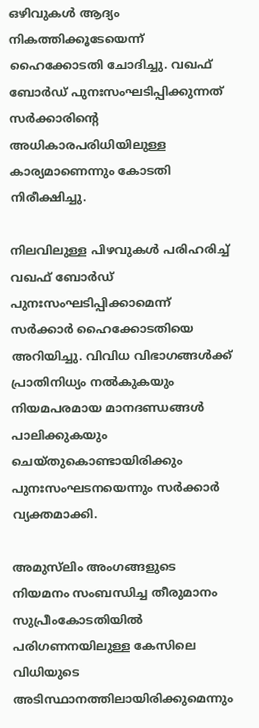ഒഴിവുകൾ ആദ്യം നികത്തിക്കൂടേയെന്ന് ഹൈക്കോടതി ചോദിച്ചു. വഖഫ് ബോർഡ് പുനഃസംഘടിപ്പിക്കുന്നത് സർക്കാരിന്റെ അധികാരപരിധിയിലുള്ള കാര്യമാണെന്നും കോടതി നിരീക്ഷിച്ചു.

നിലവിലുള്ള പിഴവുകൾ പരിഹരിച്ച് വഖഫ് ബോർഡ് പുനഃസംഘടിപ്പിക്കാമെന്ന് സർക്കാർ ഹൈക്കോടതിയെ അറിയിച്ചു. വിവിധ വിഭാഗങ്ങൾക്ക് പ്രാതിനിധ്യം നൽകുകയും നിയമപരമായ മാനദണ്ഡങ്ങൾ പാലിക്കുകയും ചെയ്തുകൊണ്ടായിരിക്കും പുനഃസംഘടനയെന്നും സർക്കാർ വ്യക്തമാക്കി.

അമുസ്‌ലിം അംഗങ്ങളുടെ നിയമനം സംബന്ധിച്ച തീരുമാനം സുപ്രീംകോടതിയിൽ പരിഗണനയിലുള്ള കേസിലെ വിധിയുടെ അടിസ്ഥാനത്തിലായിരിക്കുമെന്നും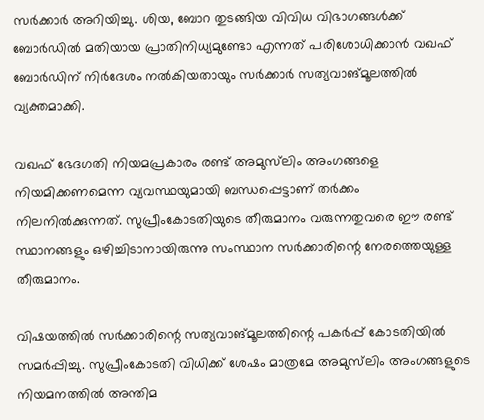സർക്കാർ അറിയിച്ചു. ശിയ, ബോറ തുടങ്ങിയ വിവിധ വിഭാഗങ്ങൾക്ക് ബോർഡിൽ മതിയായ പ്രാതിനിധ്യമുണ്ടോ എന്നത് പരിശോധിക്കാൻ വഖഫ് ബോർഡിന് നിർദേശം നൽകിയതായും സർക്കാർ സത്യവാങ്മൂലത്തിൽ വ്യക്തമാക്കി.

വഖഫ് ഭേദഗതി നിയമപ്രകാരം രണ്ട് അമുസ്‌ലിം അംഗങ്ങളെ നിയമിക്കണമെന്ന വ്യവസ്ഥയുമായി ബന്ധപ്പെട്ടാണ് തർക്കം നിലനിൽക്കുന്നത്. സുപ്രീംകോടതിയുടെ തീരുമാനം വരുന്നതുവരെ ഈ രണ്ട് സ്ഥാനങ്ങളും ഒഴിച്ചിടാനായിരുന്നു സംസ്ഥാന സർക്കാരിന്റെ നേരത്തെയുള്ള തീരുമാനം.

വിഷയത്തിൽ സർക്കാരിന്റെ സത്യവാങ്മൂലത്തിന്റെ പകർപ്പ് കോടതിയിൽ സമർപ്പിച്ചു. സുപ്രീംകോടതി വിധിക്ക് ശേഷം മാത്രമേ അമുസ്‌ലിം അംഗങ്ങളുടെ നിയമനത്തിൽ അന്തിമ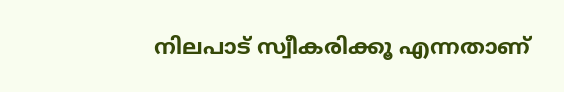നിലപാട് സ്വീകരിക്കൂ എന്നതാണ്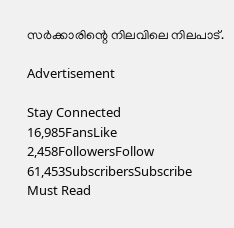സർക്കാരിന്റെ നിലവിലെ നിലപാട്.

Advertisement

Stay Connected
16,985FansLike
2,458FollowersFollow
61,453SubscribersSubscribe
Must Read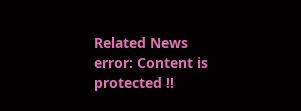Related News
error: Content is protected !!